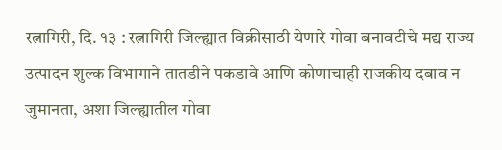रत्नागिरी, दि. १३ : रत्नागिरी जिल्ह्यात विक्रीसाठी येणारे गोवा बनावटीचे मद्य राज्य उत्पादन शुल्क विभागाने तातडीने पकडावे आणि कोणाचाही राजकीय दबाव न जुमानता, अशा जिल्ह्यातील गोवा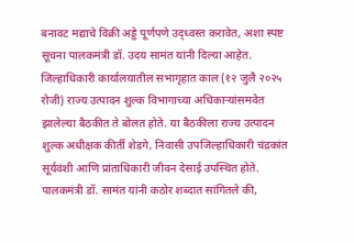बनावट मद्याचे विक्री अड्डे पूर्णपणे उद्ध्वस्त करावेत, अशा स्पष्ट सूचना पालकमंत्री डॉ. उदय सामंत यांनी दिल्या आहेत.
जिल्हाधिकारी कार्यालयातील सभागृहात काल (१२ जुलै २०२५ रोजी) राज्य उत्पादन शुल्क विभागाच्या अधिकाऱ्यांसमवेत झालेल्या बैठकीत ते बोलत होते. या बैठकीला राज्य उत्पादन शुल्क अधीक्षक कीर्ती शेडगे, निवासी उपजिल्हाधिकारी चंद्रकांत सूर्यवंशी आणि प्रांताधिकारी जीवन देसाई उपस्थित होते.
पालकमंत्री डॉ. सामंत यांनी कठोर शब्दात सांगितले की,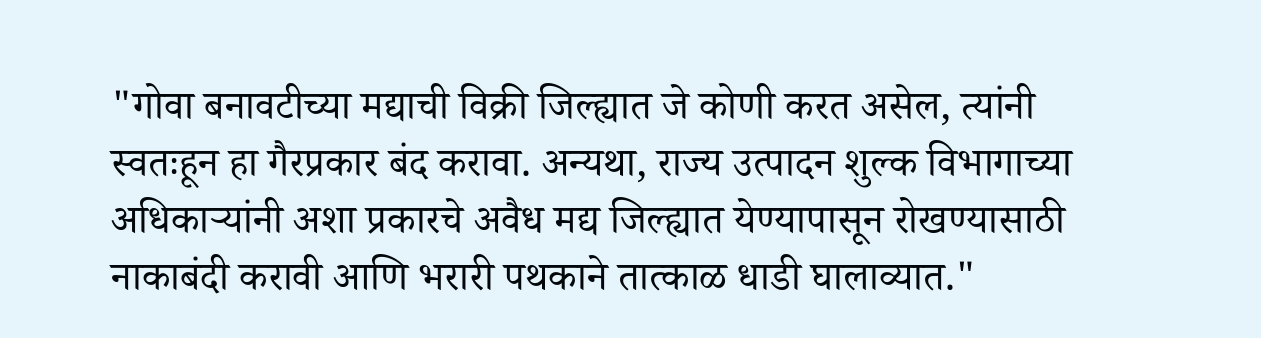"गोवा बनावटीच्या मद्याची विक्री जिल्ह्यात जे कोणी करत असेल, त्यांनी स्वतःहून हा गैरप्रकार बंद करावा. अन्यथा, राज्य उत्पादन शुल्क विभागाच्या अधिकाऱ्यांनी अशा प्रकारचे अवैध मद्य जिल्ह्यात येण्यापासून रोखण्यासाठी नाकाबंदी करावी आणि भरारी पथकाने तात्काळ धाडी घालाव्यात."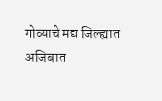गोव्याचे मद्य जिल्ह्यात अजिबात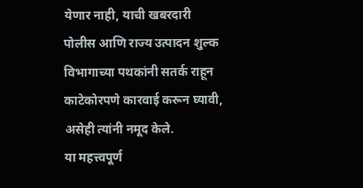येणार नाही, याची खबरदारी पोलीस आणि राज्य उत्पादन शुल्क विभागाच्या पथकांनी सतर्क राहून काटेकोरपणे कारवाई करून घ्यावी, असेही त्यांनी नमूद केले.
या महत्त्वपूर्ण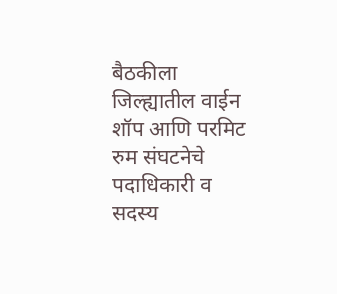बैठकीला जिल्ह्यातील वाईन शॉप आणि परमिट रुम संघटनेचे पदाधिकारी व सदस्य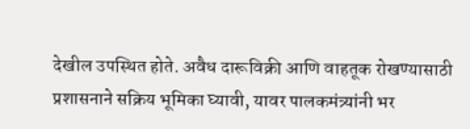देखील उपस्थित होते. अवैध दारूविक्री आणि वाहतूक रोखण्यासाठी प्रशासनाने सक्रिय भूमिका घ्यावी, यावर पालकमंत्र्यांनी भर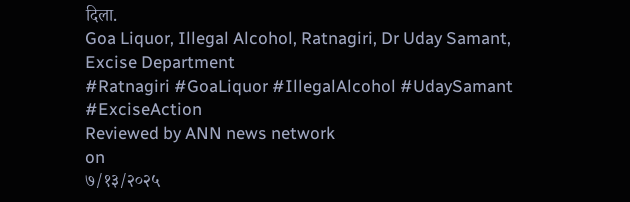दिला.
Goa Liquor, Illegal Alcohol, Ratnagiri, Dr Uday Samant, Excise Department
#Ratnagiri #GoaLiquor #IllegalAlcohol #UdaySamant #ExciseAction
Reviewed by ANN news network
on
७/१३/२०२५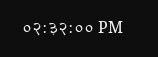०२:३२:०० PM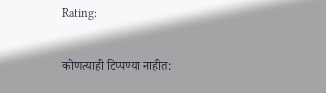Rating:

कोणत्याही टिप्पण्या नाहीत: